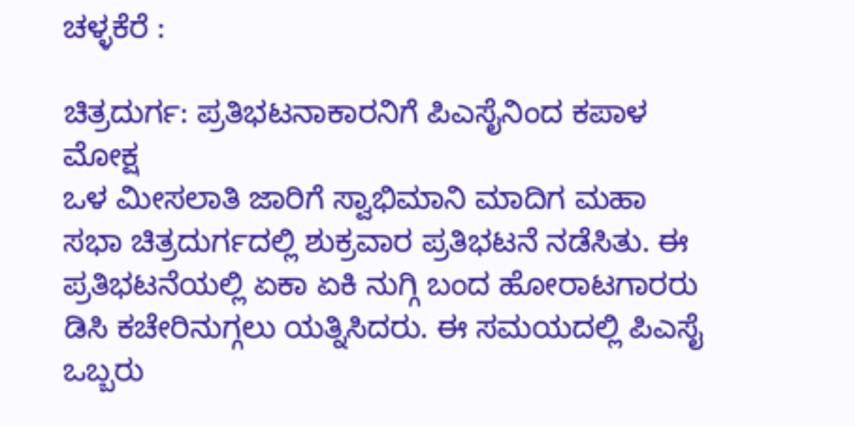ಚಳ್ಳಕೆರೆ :

ಚಿತ್ರದುರ್ಗ: ಪ್ರತಿಭಟನಾಕಾರನಿಗೆ ಪಿಎಸೈನಿಂದ ಕಪಾಳ
ಮೋಕ್ಷ
ಒಳ ಮೀಸಲಾತಿ ಜಾರಿಗೆ ಸ್ವಾಭಿಮಾನಿ ಮಾದಿಗ ಮಹಾ
ಸಭಾ ಚಿತ್ರದುರ್ಗದಲ್ಲಿ ಶುಕ್ರವಾರ ಪ್ರತಿಭಟನೆ ನಡೆಸಿತು. ಈ
ಪ್ರತಿಭಟನೆಯಲ್ಲಿ ಏಕಾ ಏಕಿ ನುಗ್ಗಿ ಬಂದ ಹೋರಾಟಗಾರರು
ಡಿಸಿ ಕಚೇರಿನುಗ್ಗಲು ಯತ್ನಿಸಿದರು. ಈ ಸಮಯದಲ್ಲಿ ಪಿಎಸೈ
ಒಬ್ಬರು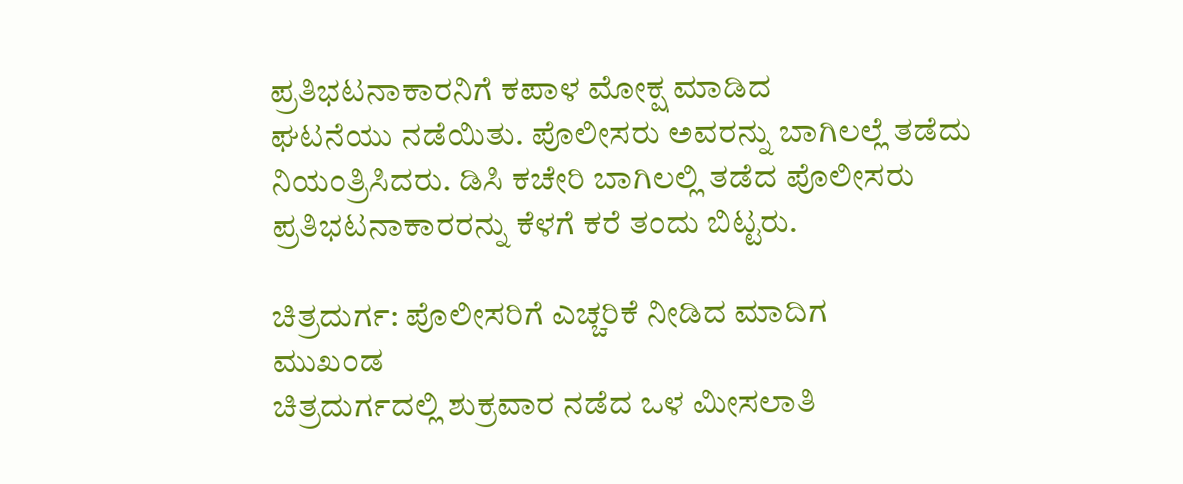ಪ್ರತಿಭಟನಾಕಾರನಿಗೆ ಕಪಾಳ ಮೋಕ್ಷ ಮಾಡಿದ
ಘಟನೆಯು ನಡೆಯಿತು. ಪೊಲೀಸರು ಅವರನ್ನು ಬಾಗಿಲಲ್ಲೆ ತಡೆದು
ನಿಯಂತ್ರಿಸಿದರು. ಡಿಸಿ ಕಚೇರಿ ಬಾಗಿಲಲ್ಲಿ ತಡೆದ ಪೊಲೀಸರು
ಪ್ರತಿಭಟನಾಕಾರರನ್ನು ಕೆಳಗೆ ಕರೆ ತಂದು ಬಿಟ್ಟರು.

ಚಿತ್ರದುರ್ಗ: ಪೊಲೀಸರಿಗೆ ಎಚ್ಚರಿಕೆ ನೀಡಿದ ಮಾದಿಗ
ಮುಖಂಡ
ಚಿತ್ರದುರ್ಗದಲ್ಲಿ ಶುಕ್ರವಾರ ನಡೆದ ಒಳ ಮೀಸಲಾತಿ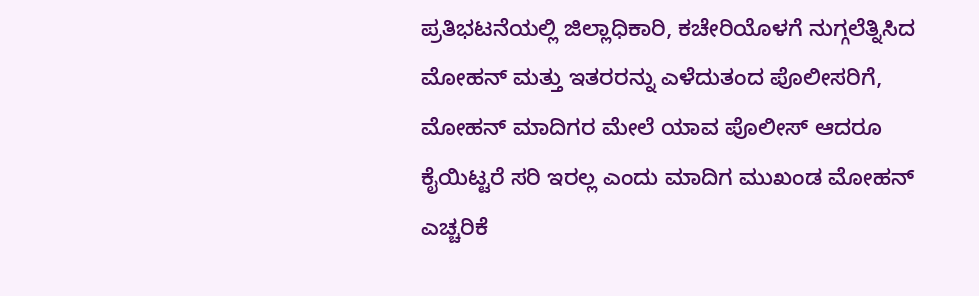ಪ್ರತಿಭಟನೆಯಲ್ಲಿ ಜಿಲ್ಲಾಧಿಕಾರಿ, ಕಚೇರಿಯೊಳಗೆ ನುಗ್ಗಲೆತ್ನಿಸಿದ
ಮೋಹನ್ ಮತ್ತು ಇತರರನ್ನು ಎಳೆದುತಂದ ಪೊಲೀಸರಿಗೆ,
ಮೋಹನ್ ಮಾದಿಗರ ಮೇಲೆ ಯಾವ ಪೊಲೀಸ್ ಆದರೂ
ಕೈಯಿಟ್ಟರೆ ಸರಿ ಇರಲ್ಲ ಎಂದು ಮಾದಿಗ ಮುಖಂಡ ಮೋಹನ್
ಎಚ್ಚರಿಕೆ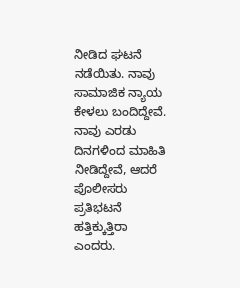ನೀಡಿದ ಘಟನೆ ನಡೆಯಿತು. ನಾವು ಸಾಮಾಜಿಕ ನ್ಯಾಯ
ಕೇಳಲು ಬಂದಿದ್ದೇವೆ. ನಾವು ಎರಡು ದಿನಗಳಿಂದ ಮಾಹಿತಿ
ನೀಡಿದ್ದೇವೆ, ಆದರೆ ಪೊಲೀಸರು ಪ್ರತಿಭಟನೆ ಹತ್ತಿಕ್ಕುತ್ತಿರಾ
ಎಂದರು.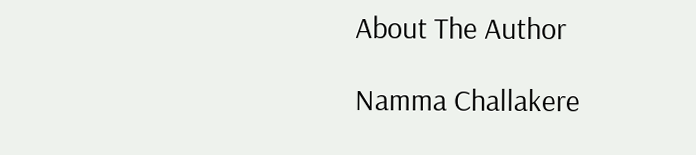About The Author

Namma Challakere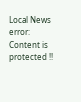Local News
error: Content is protected !!